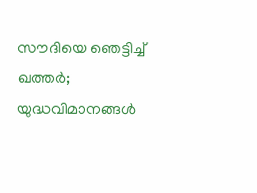സൗദിയെ ഞെട്ടിച്ച് ഖത്തര്‍; യുദ്ധവിമാനങ്ങള്‍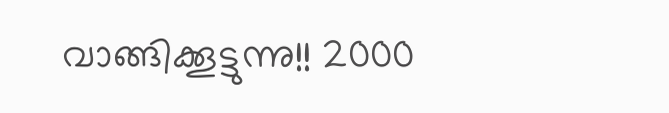വാങ്ങിക്കൂട്ടുന്നു!! 2000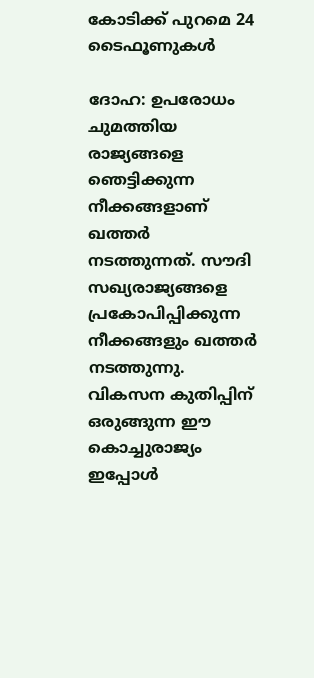കോടിക്ക് പുറമെ 24 ടൈഫൂണുകള്‍

ദോഹ: ഉപരോധം ചുമത്തിയ രാജ്യങ്ങളെ ഞെട്ടിക്കുന്ന നീക്കങ്ങളാണ് ഖത്തര്‍ നടത്തുന്നത്. സൗദി സഖ്യരാജ്യങ്ങളെ പ്രകോപിപ്പിക്കുന്ന നീക്കങ്ങളും ഖത്തര്‍ നടത്തുന്നു. വികസന കുതിപ്പിന് ഒരുങ്ങുന്ന ഈ കൊച്ചുരാജ്യം ഇപ്പോള്‍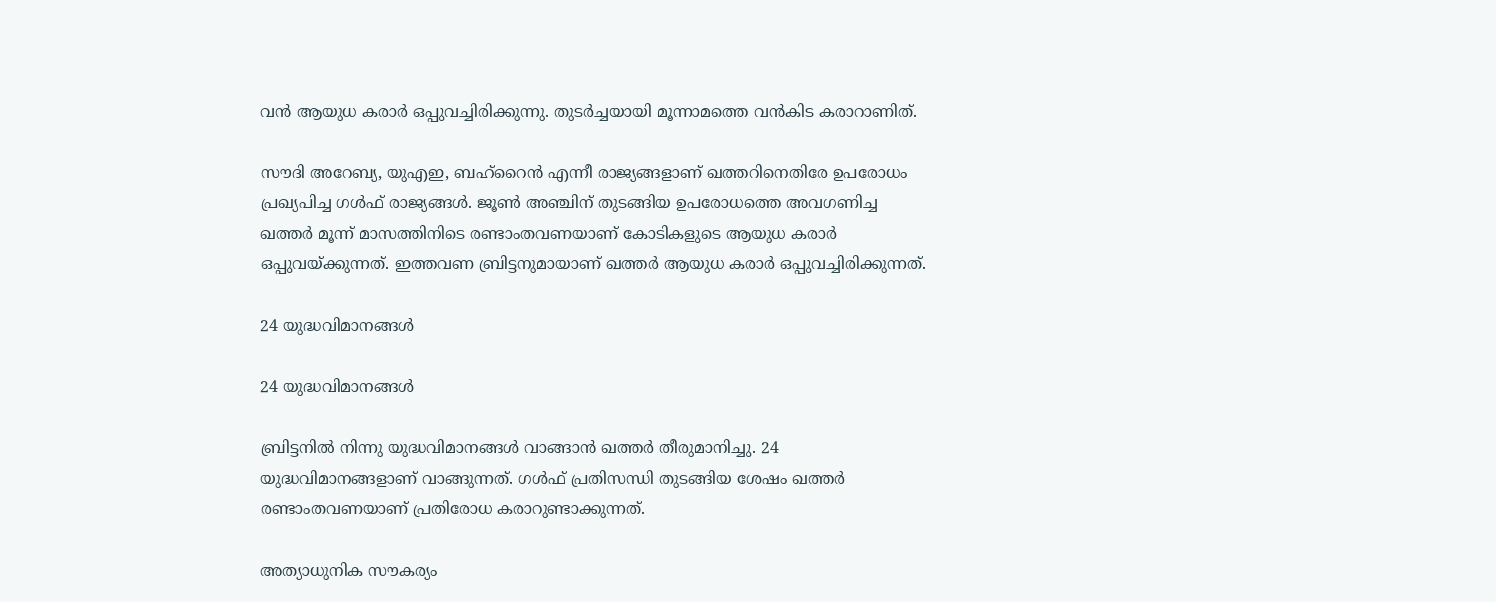വന്‍ ആയുധ കരാര്‍ ഒപ്പുവച്ചിരിക്കുന്നു. തുടര്‍ച്ചയായി മൂന്നാമത്തെ വന്‍കിട കരാറാണിത്.

സൗദി അറേബ്യ, യുഎഇ, ബഹ്‌റൈന്‍ എന്നീ രാജ്യങ്ങളാണ് ഖത്തറിനെതിരേ ഉപരോധം പ്രഖ്യപിച്ച ഗള്‍ഫ് രാജ്യങ്ങള്‍. ജൂണ്‍ അഞ്ചിന് തുടങ്ങിയ ഉപരോധത്തെ അവഗണിച്ച ഖത്തര്‍ മൂന്ന് മാസത്തിനിടെ രണ്ടാംതവണയാണ് കോടികളുടെ ആയുധ കരാര്‍ ഒപ്പുവയ്ക്കുന്നത്. ഇത്തവണ ബ്രിട്ടനുമായാണ് ഖത്തര്‍ ആയുധ കരാര്‍ ഒപ്പുവച്ചിരിക്കുന്നത്.

24 യുദ്ധവിമാനങ്ങള്‍

24 യുദ്ധവിമാനങ്ങള്‍

ബ്രിട്ടനില്‍ നിന്നു യുദ്ധവിമാനങ്ങള്‍ വാങ്ങാന്‍ ഖത്തര്‍ തീരുമാനിച്ചു. 24 യുദ്ധവിമാനങ്ങളാണ് വാങ്ങുന്നത്. ഗള്‍ഫ് പ്രതിസന്ധി തുടങ്ങിയ ശേഷം ഖത്തര്‍ രണ്ടാംതവണയാണ് പ്രതിരോധ കരാറുണ്ടാക്കുന്നത്.

അത്യാധുനിക സൗകര്യം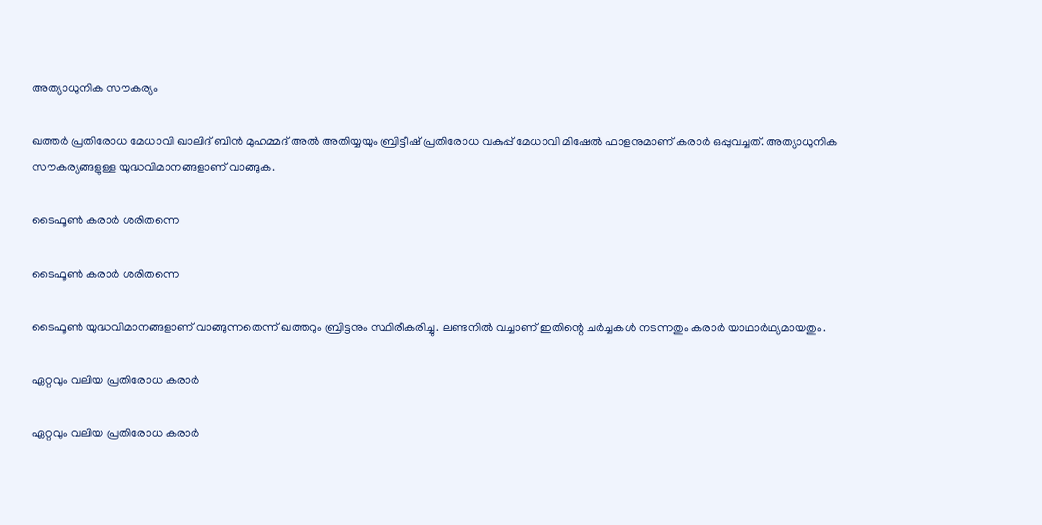അത്യാധുനിക സൗകര്യം

ഖത്തര്‍ പ്രതിരോധ മേധാവി ഖാലിദ് ബിന്‍ മുഹമ്മദ് അല്‍ അതിയ്യയും ബ്രിട്ടീഷ് പ്രതിരോധ വകുപ്പ് മേധാവി മിഷേല്‍ ഫാളനുമാണ് കരാര്‍ ഒപ്പുവച്ചത്. അത്യാധുനിക സൗകര്യങ്ങളുള്ള യുദ്ധവിമാനങ്ങളാണ് വാങ്ങുക.

ടൈഫൂണ്‍ കരാര്‍ ശരിതന്നെ

ടൈഫൂണ്‍ കരാര്‍ ശരിതന്നെ

ടൈഫൂണ്‍ യുദ്ധവിമാനങ്ങളാണ് വാങ്ങുന്നതെന്ന് ഖത്തറും ബ്രിട്ടനും സ്ഥിരീകരിച്ചു. ലണ്ടനില്‍ വച്ചാണ് ഇതിന്റെ ചര്‍ച്ചകള്‍ നടന്നതും കരാര്‍ യാഥാര്‍ഥ്യമായതും.

ഏറ്റവും വലിയ പ്രതിരോധ കരാര്‍

ഏറ്റവും വലിയ പ്രതിരോധ കരാര്‍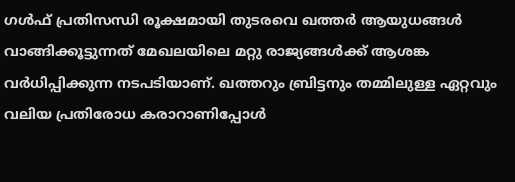ഗള്‍ഫ് പ്രതിസന്ധി രൂക്ഷമായി തുടരവെ ഖത്തര്‍ ആയുധങ്ങള്‍ വാങ്ങിക്കൂട്ടുന്നത് മേഖലയിലെ മറ്റു രാജ്യങ്ങള്‍ക്ക് ആശങ്ക വര്‍ധിപ്പിക്കുന്ന നടപടിയാണ്. ഖത്തറും ബ്രിട്ടനും തമ്മിലുള്ള ഏറ്റവും വലിയ പ്രതിരോധ കരാറാണിപ്പോള്‍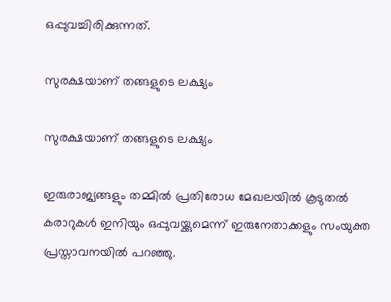ഒപ്പുവച്ചിരിക്കുന്നത്.

സുരക്ഷയാണ് തങ്ങളുടെ ലക്ഷ്യം

സുരക്ഷയാണ് തങ്ങളുടെ ലക്ഷ്യം

ഇരുരാജ്യങ്ങളും തമ്മില്‍ പ്രതിരോധ മേഖലയില്‍ കൂടുതല്‍ കരാറുകള്‍ ഇനിയും ഒപ്പുവയ്ക്കുമെന്ന് ഇരുനേതാക്കളും സംയുക്ത പ്രസ്താവനയില്‍ പറഞ്ഞു.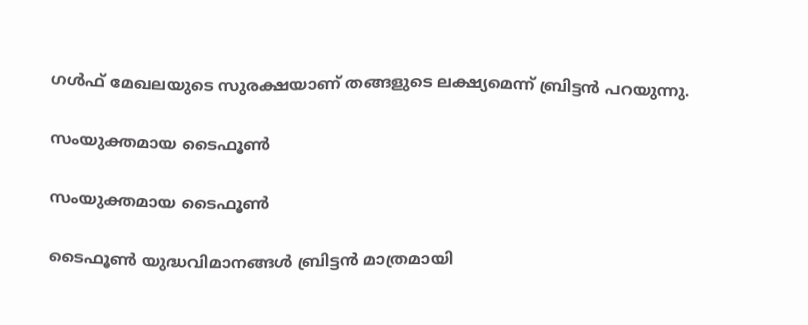ഗള്‍ഫ് മേഖലയുടെ സുരക്ഷയാണ് തങ്ങളുടെ ലക്ഷ്യമെന്ന് ബ്രിട്ടന്‍ പറയുന്നു.

സംയുക്തമായ ടൈഫൂണ്‍

സംയുക്തമായ ടൈഫൂണ്‍

ടൈഫൂണ്‍ യുദ്ധവിമാനങ്ങള്‍ ബ്രിട്ടന്‍ മാത്രമായി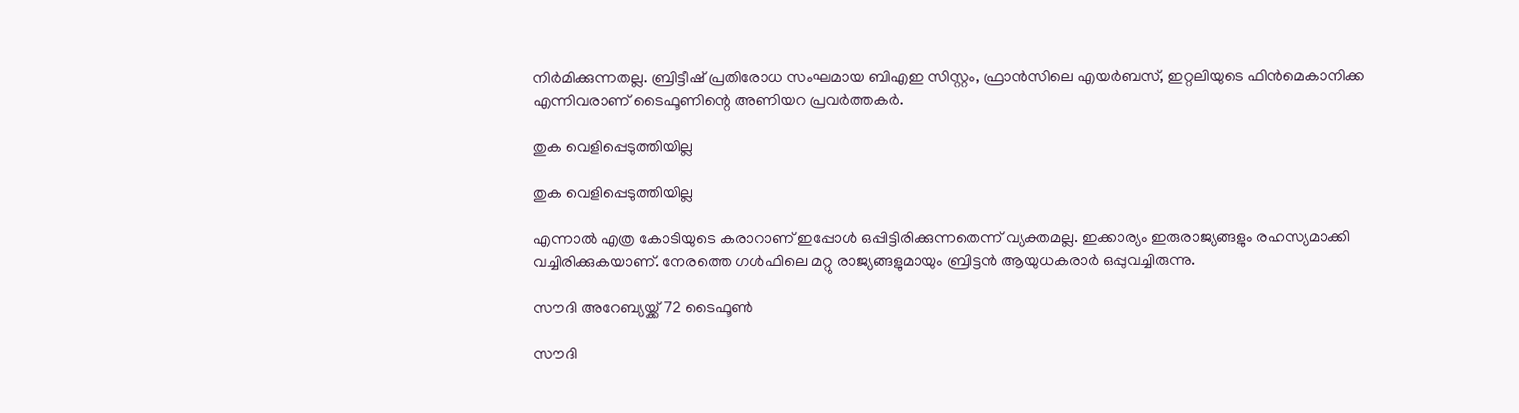നിര്‍മിക്കുന്നതല്ല. ബ്രിട്ടീഷ് പ്രതിരോധ സംഘമായ ബിഎഇ സിസ്റ്റം, ഫ്രാന്‍സിലെ എയര്‍ബസ്, ഇറ്റലിയുടെ ഫിന്‍മെകാനിക്ക എന്നിവരാണ് ടൈഫൂണിന്റെ അണിയറ പ്രവര്‍ത്തകര്‍.

തുക വെളിപ്പെടുത്തിയില്ല

തുക വെളിപ്പെടുത്തിയില്ല

എന്നാല്‍ എത്ര കോടിയുടെ കരാറാണ് ഇപ്പോള്‍ ഒപ്പിട്ടിരിക്കുന്നതെന്ന് വ്യക്തമല്ല. ഇക്കാര്യം ഇരുരാജ്യങ്ങളും രഹസ്യമാക്കി വച്ചിരിക്കുകയാണ്. നേരത്തെ ഗള്‍ഫിലെ മറ്റു രാജ്യങ്ങളുമായും ബ്രിട്ടന്‍ ആയുധകരാര്‍ ഒപ്പുവച്ചിരുന്നു.

സൗദി അറേബ്യയ്ക്ക് 72 ടൈഫൂണ്‍

സൗദി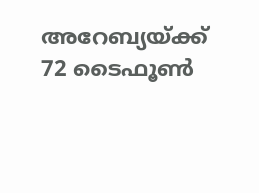അറേബ്യയ്ക്ക് 72 ടൈഫൂണ്‍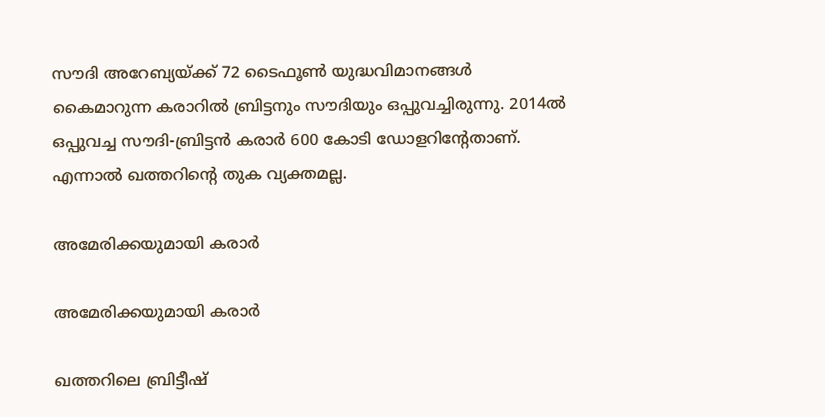സൗദി അറേബ്യയ്ക്ക് 72 ടൈഫൂണ്‍ യുദ്ധവിമാനങ്ങള്‍ കൈമാറുന്ന കരാറില്‍ ബ്രിട്ടനും സൗദിയും ഒപ്പുവച്ചിരുന്നു. 2014ല്‍ ഒപ്പുവച്ച സൗദി-ബ്രിട്ടന്‍ കരാര്‍ 600 കോടി ഡോളറിന്റേതാണ്. എന്നാല്‍ ഖത്തറിന്റെ തുക വ്യക്തമല്ല.

അമേരിക്കയുമായി കരാര്‍

അമേരിക്കയുമായി കരാര്‍

ഖത്തറിലെ ബ്രിട്ടീഷ്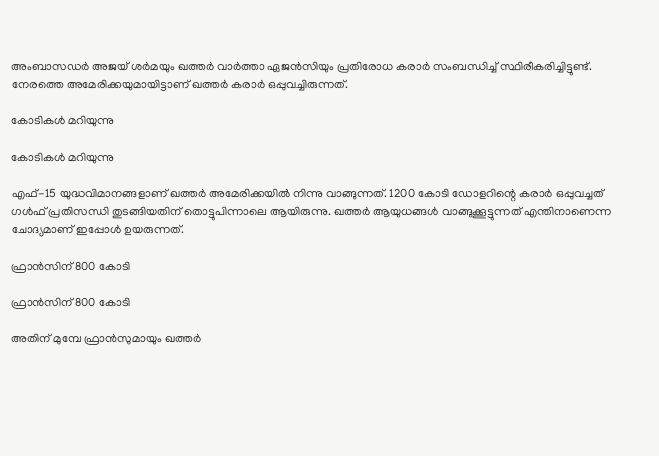അംബാസഡര്‍ അജയ് ശര്‍മയും ഖത്തര്‍ വാര്‍ത്താ ഏജന്‍സിയും പ്രതിരോധ കരാര്‍ സംബന്ധിച്ച് സ്ഥിരീകരിച്ചിട്ടുണ്ട്. നേരത്തെ അമേരിക്കയുമായിട്ടാണ് ഖത്തര്‍ കരാര്‍ ഒപ്പുവച്ചിരുന്നത്.

കോടികള്‍ മറിയുന്നു

കോടികള്‍ മറിയുന്നു

എഫ്-15 യുദ്ധവിമാനങ്ങളാണ് ഖത്തര്‍ അമേരിക്കയില്‍ നിന്നു വാങ്ങുന്നത്. 1200 കോടി ഡോളറിന്റെ കരാര്‍ ഒപ്പുവച്ചത് ഗള്‍ഫ് പ്രതിസന്ധി തുടങ്ങിയതിന് തൊട്ടുപിന്നാലെ ആയിരുന്നു. ഖത്തര്‍ ആയുധങ്ങള്‍ വാങ്ങുക്കൂട്ടുന്നത് എന്തിനാണെന്ന ചോദ്യമാണ് ഇപ്പോള്‍ ഉയരുന്നത്.

ഫ്രാന്‍സിന് 800 കോടി

ഫ്രാന്‍സിന് 800 കോടി

അതിന് മുമ്പേ ഫ്രാന്‍സുമായും ഖത്തര്‍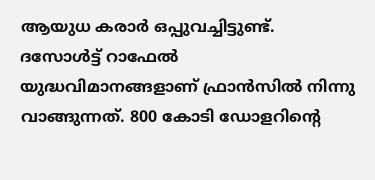ആയുധ കരാര്‍ ഒപ്പുവച്ചിട്ടുണ്ട്. ദസോള്‍ട്ട് റാഫേല്‍ യുദ്ധവിമാനങ്ങളാണ് ഫ്രാന്‍സില്‍ നിന്നു വാങ്ങുന്നത്. 800 കോടി ഡോളറിന്റെ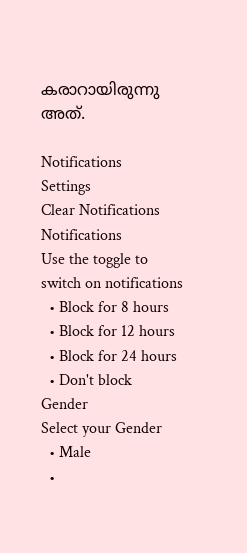കരാറായിരുന്നു അത്.

Notifications
Settings
Clear Notifications
Notifications
Use the toggle to switch on notifications
  • Block for 8 hours
  • Block for 12 hours
  • Block for 24 hours
  • Don't block
Gender
Select your Gender
  • Male
  •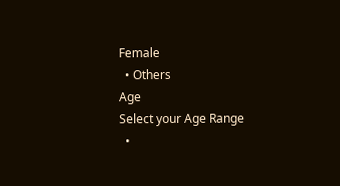Female
  • Others
Age
Select your Age Range
  •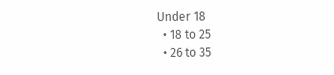Under 18
  • 18 to 25
  • 26 to 35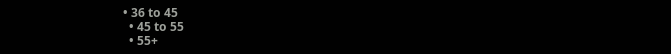• 36 to 45
  • 45 to 55
  • 55+